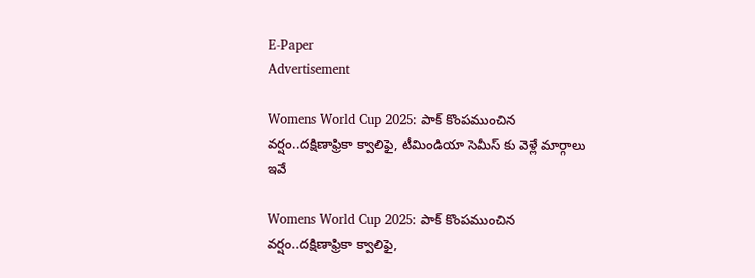E-Paper
Advertisement

Womens World Cup 2025: పాక్ కొంప‌ముంచిన వ‌ర్షం..ద‌క్షిణాఫ్రికా క్వాలిఫై, టీమిండియా సెమీస్ కు వెళ్లే మార్గాలు ఇవే

Womens World Cup 2025: పాక్ కొంప‌ముంచిన వ‌ర్షం..ద‌క్షిణాఫ్రికా క్వాలిఫై,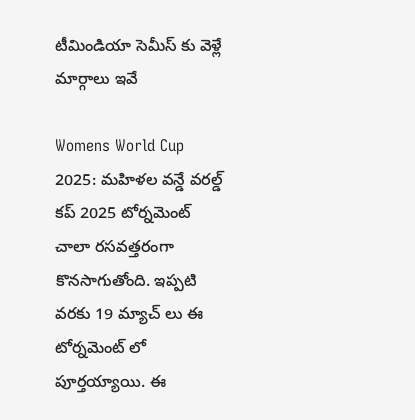టీమిండియా సెమీస్ కు వెళ్లే మార్గాలు ఇవే

Womens World Cup 2025: మహిళల వన్డే వరల్డ్ కప్ 2025 టోర్నమెంట్ చాలా రసవత్తరంగా కొనసాగుతోంది. ఇప్పటి వరకు 19 మ్యాచ్ లు ఈ టోర్నమెంట్ లో పూర్తయ్యాయి. ఈ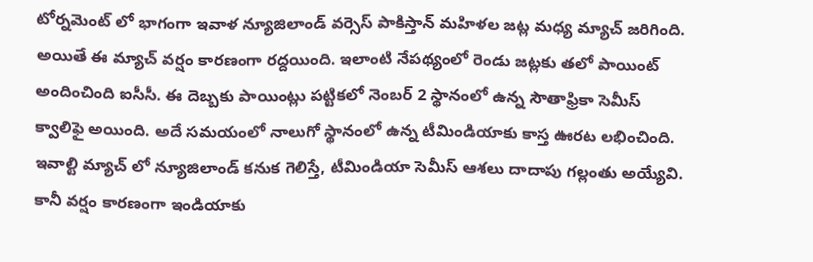టోర్నమెంట్ లో భాగంగా ఇవాళ న్యూజిలాండ్ వర్సెస్ పాకిస్తాన్ మహిళల జట్ల మధ్య మ్యాచ్ జరిగింది. అయితే ఈ మ్యాచ్ వర్షం కారణంగా రద్దయింది. ఇలాంటి నేపథ్యంలో రెండు జట్లకు తలో పాయింట్ అందించింది ఐసీసీ. ఈ దెబ్బకు పాయింట్లు పట్టికలో నెంబర్ 2 స్థానంలో ఉన్న సౌతాఫ్రికా సెమీస్‌ క్వాలిఫై అయింది. అదే సమయంలో నాలుగో స్థానంలో ఉన్న టీమిండియాకు కాస్త ఊరట లభించింది. ఇవాల్టి మ్యాచ్ లో న్యూజిలాండ్ కనుక గెలిస్తే, టీమిండియా సెమీస్ ఆశలు దాదాపు గల్లంతు అయ్యేవి. కానీ వర్షం కారణంగా ఇండియాకు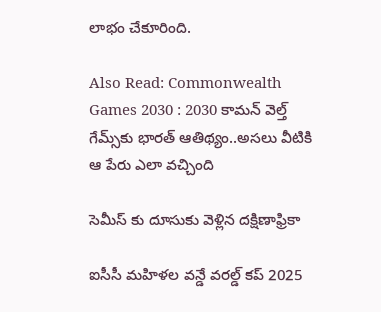లాభం చేకూరింది.

Also Read: Commonwealth Games 2030 : 2030 కామన్‌ వెల్త్ గేమ్స్‌కు భారత్ ఆతిథ్యం..అసలు వీటికి ఆ పేరు ఎలా వ‌చ్చింది

సెమీస్ కు దూసుకు వెళ్లిన దక్షిణాఫ్రికా

ఐసీసీ మహిళల వన్డే వరల్డ్ కప్ 2025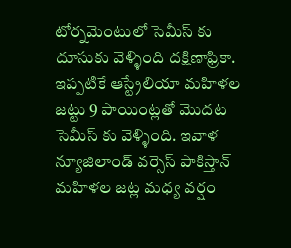టోర్నమెంటులో సెమీస్ కు దూసుకు వెళ్ళింది దక్షిణాఫ్రికా. ఇప్పటికే ఆస్ట్రేలియా మహిళల జట్టు 9 పాయింట్లతో మొదట సెమీస్ కు వెళ్ళింది. ఇవాళ న్యూజిలాండ్ వర్సెస్ పాకిస్తాన్ మహిళల జ‌ట్ల మధ్య వర్షం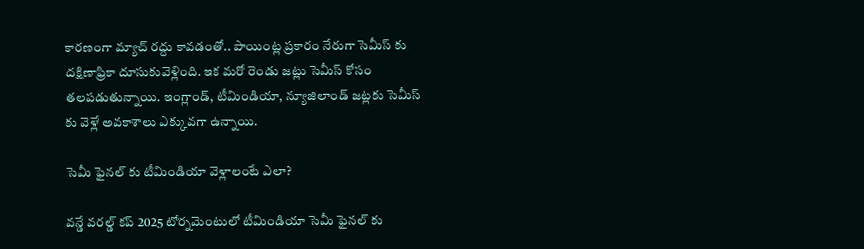కారణంగా మ్యాచ్ రద్దు కావడంతో.. పాయింట్ల ప్రకారం నేరుగా సెమీస్ కు దక్షిణాఫ్రికా దూసుకువెళ్లింది. ఇక మరో రెండు జట్లు సెమీస్ కోసం తలపడుతున్నాయి. ఇంగ్లాండ్, టీమిండియా, న్యూజిలాండ్ జట్లకు సెమీస్ కు వెళ్లే అవకాశాలు ఎక్కువగా ఉన్నాయి.

సెమీ ఫైనల్ కు టీమిండియా వెళ్లాలంటే ఎలా?

వన్డే వరల్డ్ కప్ 2025 టోర్నమెంటులో టీమిండియా సెమీ ఫైనల్ కు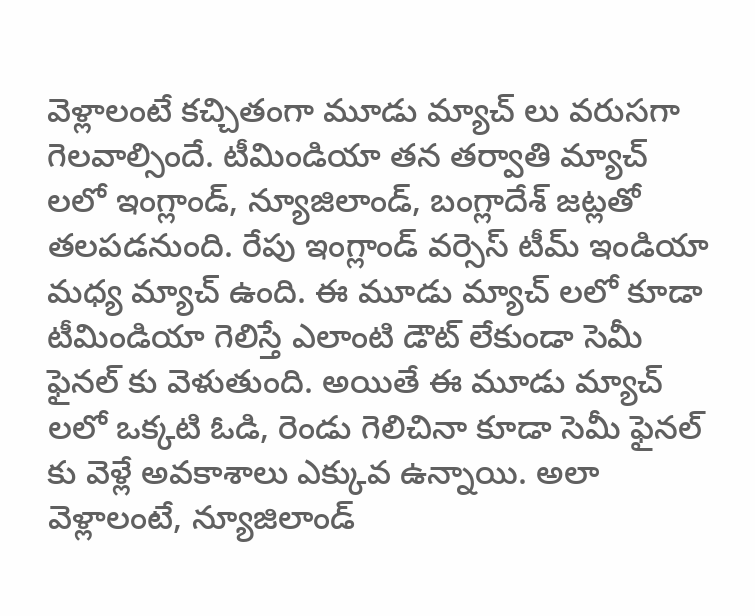వెళ్లాలంటే కచ్చితంగా మూడు మ్యాచ్ లు వరుసగా గెలవాల్సిందే. టీమిండియా తన తర్వాతి మ్యాచ్ ల‌లో ఇంగ్లాండ్, న్యూజిలాండ్, బంగ్లాదేశ్ జ‌ట్ల‌తో తలపడనుంది. రేపు ఇంగ్లాండ్ వర్సెస్ టీమ్ ఇండియా మధ్య మ్యాచ్ ఉంది. ఈ మూడు మ్యాచ్ ల‌లో కూడా టీమిండియా గెలిస్తే ఎలాంటి డౌట్ లేకుండా సెమీ ఫైనల్ కు వెళుతుంది. అయితే ఈ మూడు మ్యాచ్ ల‌లో ఒక్కటి ఓడి, రెండు గెలిచినా కూడా సెమీ ఫైనల్ కు వెళ్లే అవకాశాలు ఎక్కువ ఉన్నాయి. అలా వెళ్లాలంటే, న్యూజిలాండ్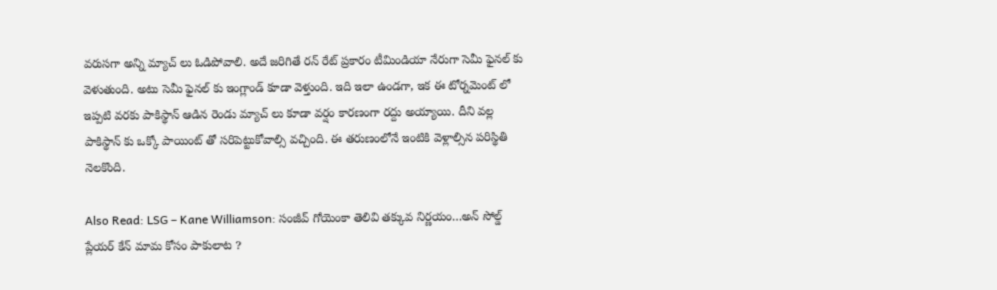వరుసగా అన్ని మ్యాచ్ లు ఓడిపోవాలి. అదే జరిగితే రన్ రేట్ ప్రకారం టీమిండియా నేరుగా సెమీ ఫైనల్ కు వెళుతుంది. అటు సెమీ ఫైనల్ కు ఇంగ్లాండ్ కూడా వెళ్తుంది. ఇది ఇలా ఉండ‌గా, ఇక ఈ టోర్న‌మెంట్ లో ఇప్ప‌టి వ‌ర‌కు పాకిస్థాన్ ఆడిన రెండు మ్యాచ్ లు కూడా వ‌ర్షం కార‌ణంగా ర‌ద్దు అయ్యాయి. దీని వ‌ల్ల పాకిస్థాన్ కు ఒక్కో పాయింట్ తో స‌రిపెట్టుకోవాల్సి వ‌చ్చింది. ఈ త‌రుణంలోనే ఇంటికి వెళ్లాల్సిన ప‌రిస్థితి నెల‌కొంది.

Also Read: LSG – Kane Williamson: సంజీవ్ గోయెంకా తెలివి త‌క్కువ నిర్ణ‌యం…అన్ సోల్డ్ ప్లేయ‌ర్ కేన్ మామ కోసం పాకులాట ?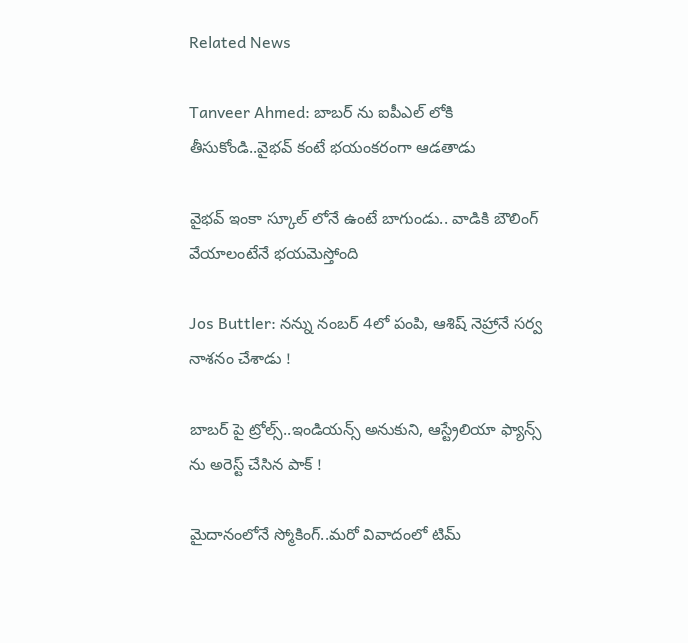Related News

Tanveer Ahmed: బాబ‌ర్ ను ఐపీఎల్ లోకి తీసుకోండి..వైభ‌వ్ కంటే భ‌యంక‌రంగా ఆడ‌తాడు

వైభ‌వ్ ఇంకా స్కూల్ లోనే ఉంటే బాగుండు.. వాడికి బౌలింగ్ వేయాలంటేనే భ‌య‌మెస్తోంది

Jos Buttler: న‌న్ను నంబ‌ర్ 4లో పంపి, ఆశిష్ నెహ్రానే స‌ర్వ నాశ‌నం చేశాడు !

బాబ‌ర్ పై ట్రోల్స్‌..ఇండియ‌న్స్ అనుకుని, ఆస్ట్రేలియా ఫ్యాన్స్ ను అరెస్ట్ చేసిన పాక్ !

మైదానంలోనే స్మోకింగ్..మ‌రో వివాదంలో టిమ్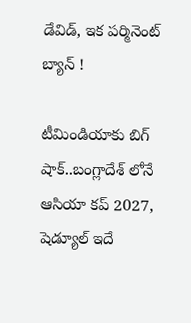డేవిడ్, ఇక ప‌ర్మినెంట్ బ్యాన్ !

టీమిండియాకు బిగ్ షాక్‌..బంగ్లాదేశ్ లోనే ఆసియా కప్ 2027, షెడ్యూల్ ఇదే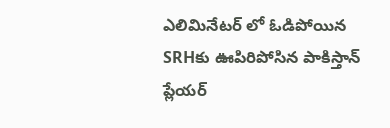ఎలిమినేట‌ర్ లో ఓడిపోయిన‌ SRHకు ఊపిరిపోసిన పాకిస్తాన్ ప్లేయ‌ర్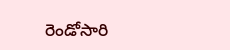రెండోసారి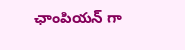ఛాంపియ‌న్ గా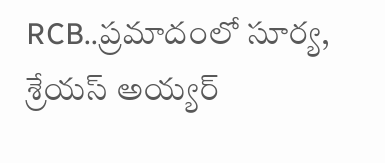RCB..ప్ర‌మాదంలో సూర్య‌, శ్రేయ‌స్ అయ్య‌ర్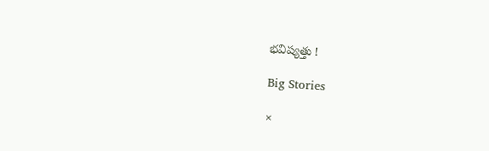భ‌విష్య‌త్తు !

Big Stories

×